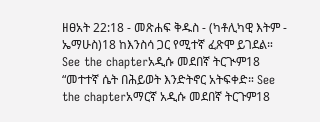ዘፀአት 22:18 - መጽሐፍ ቅዱስ - (ካቶሊካዊ እትም - ኤማሁስ)18 ከእንስሳ ጋር የሚተኛ ፈጽሞ ይገደል። See the chapterአዲሱ መደበኛ ትርጒም18 “መተተኛ ሴት በሕይወት እንድትኖር አትፍቀድ። See the chapterአማርኛ አዲሱ መደበኛ ትርጉም18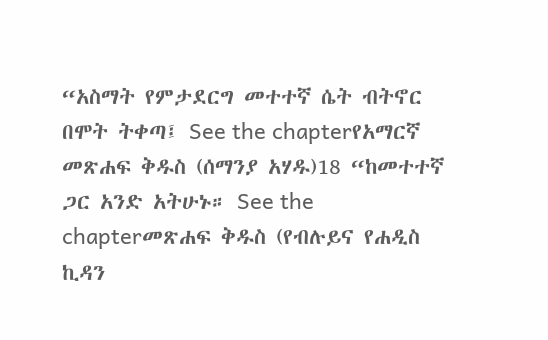“አስማት የምታደርግ መተተኛ ሴት ብትኖር በሞት ትቀጣ፤ See the chapterየአማርኛ መጽሐፍ ቅዱስ (ሰማንያ አሃዱ)18 “ከመተተኛ ጋር አንድ አትሁኑ። See the chapterመጽሐፍ ቅዱስ (የብሉይና የሐዲስ ኪዳን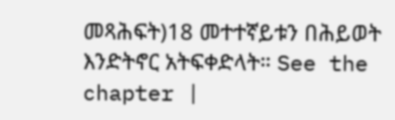መጻሕፍት)18 መተተኛይቱን በሕይወት እንድትኖር አትፍቀድላት። See the chapter |